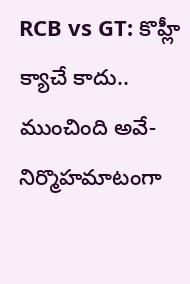RCB vs GT: కొహ్లీ క్యాచే కాదు.. ముంచింది అవే-నిర్మొహమాటంగా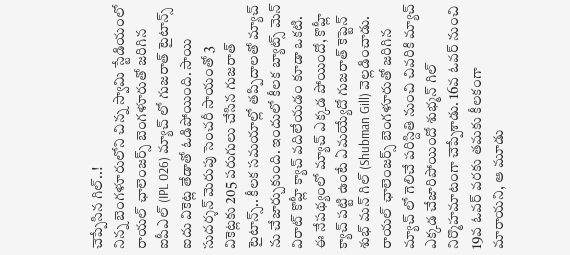చెప్పేసిన గిల్..!
నిన్న బెంగళూరులోని చిన్న స్వామి స్టేడియంలో రాయల్ ఛాలెంజర్స్ బెంగళూరుతో జరిగిన ఐపీఎల్ (IPL 026) మ్యాచ్ లో గుజరాత్ టైటాన్స్ ఐదు వికెట్ల తేడాతో ఓడిపోయింది. సాయి సుదర్శన్ మెరుపు సెంచరీ సాయంతో 3 వికెట్లకు 205 పరుగులు చేసిన గుజరాత్ టైటాన్స్.. కీలక సమయాల్లో తప్పిదాలతో మ్యాచ్ ను చేజార్చుకుంది. ఇందులో కీలక బ్యాట్స్ మెన్ విరాట్ కొహ్లీ క్యాచ్ వదిలేయడం కూడా ఒకటి. ఈ నేపథ్యంలో మ్యాచ్ ఎక్కడ పోయిందో, కొహ్లీ క్యాచ్ పట్టి ఉంటే ఏమయ్యేదో గుజరాత్ కెప్టెన్ శుభ్ మన్ గిల్ (Shubman Gill) వెల్లడించాడు.
రాయల్ ఛాలెంజర్స్ బెంగళూరుతో జరిగిన మ్యాచ్ లో గెలిచే పరిస్దితి నుంచి చివరికి మ్యాచ్ ఎక్కడ చేజారిపోయిందో శుభ్మన్ గిల్ నిర్మొహమాటంగా చెప్పేశాడు. 16వ ఓవర్ నుంచి 19వ ఓవర్ వరకు తమకు కీలకంగా మారాయని, ఆ మూడు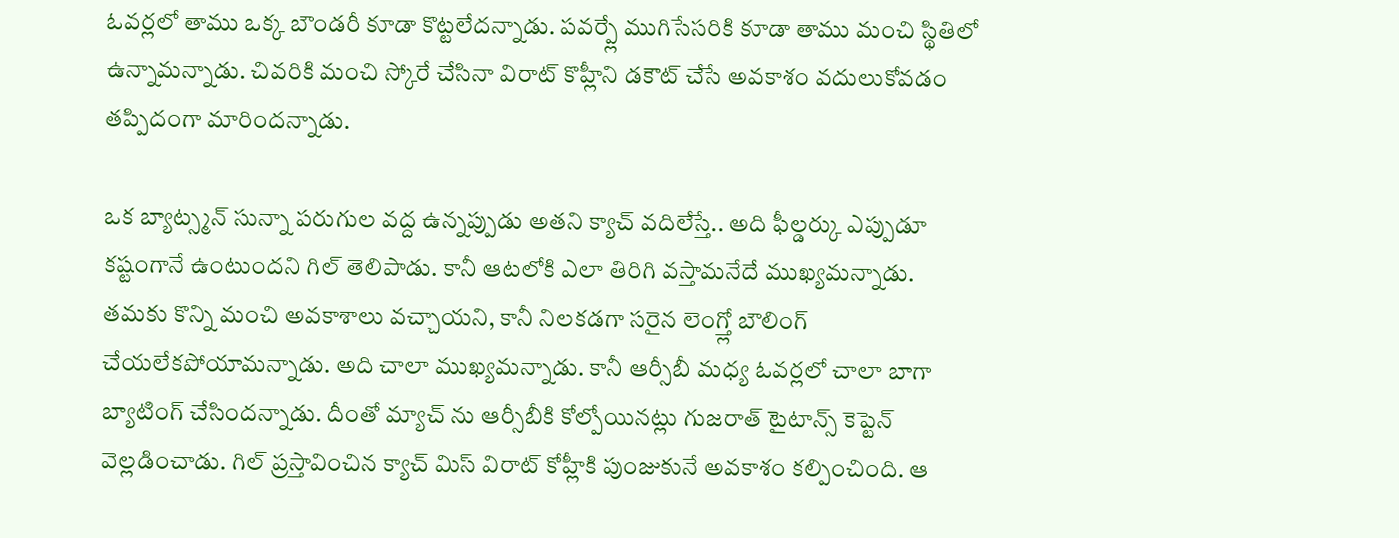ఓవర్లలో తాము ఒక్క బౌండరీ కూడా కొట్టలేదన్నాడు. పవర్ప్లే ముగిసేసరికి కూడా తాము మంచి స్థితిలో ఉన్నామన్నాడు. చివరికి మంచి స్కోరే చేసినా విరాట్ కొహ్లీని డకౌట్ చేసే అవకాశం వదులుకోవడం తప్పిదంగా మారిందన్నాడు.

ఒక బ్యాట్స్మన్ సున్నా పరుగుల వద్ద ఉన్నప్పుడు అతని క్యాచ్ వదిలేస్తే.. అది ఫీల్డర్కు ఎప్పుడూ కష్టంగానే ఉంటుందని గిల్ తెలిపాడు. కానీ ఆటలోకి ఎలా తిరిగి వస్తామనేదే ముఖ్యమన్నాడు. తమకు కొన్ని మంచి అవకాశాలు వచ్చాయని, కానీ నిలకడగా సరైన లెంగ్త్లో బౌలింగ్ చేయలేకపోయామన్నాడు. అది చాలా ముఖ్యమన్నాడు. కానీ ఆర్సీబీ మధ్య ఓవర్లలో చాలా బాగా బ్యాటింగ్ చేసిందన్నాడు. దీంతో మ్యాచ్ ను ఆర్సీబీకి కోల్పోయినట్లు గుజరాత్ టైటాన్స్ కెప్టెన్ వెల్లడించాడు. గిల్ ప్రస్తావించిన క్యాచ్ మిస్ విరాట్ కోహ్లీకి పుంజుకునే అవకాశం కల్పించింది. ఆ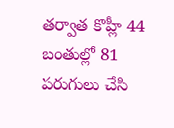తర్వాత కొహ్లీ 44 బంతుల్లో 81 పరుగులు చేసి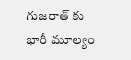గుజరాత్ కు భారీ మూల్యం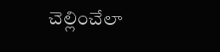చెల్లించేలా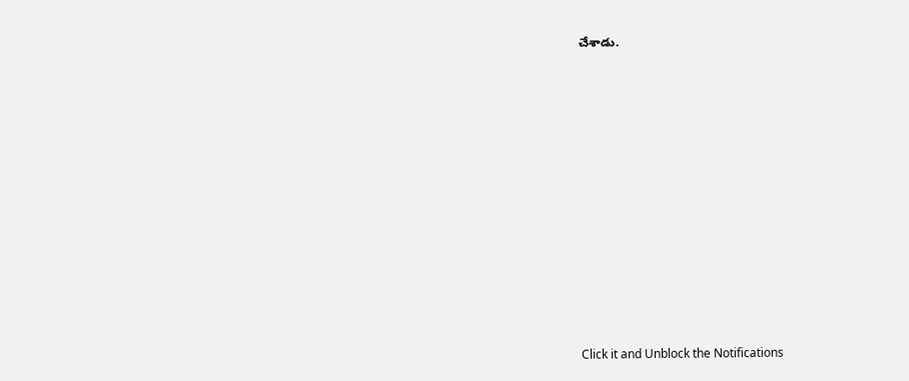చేశాడు.












Click it and Unblock the Notifications